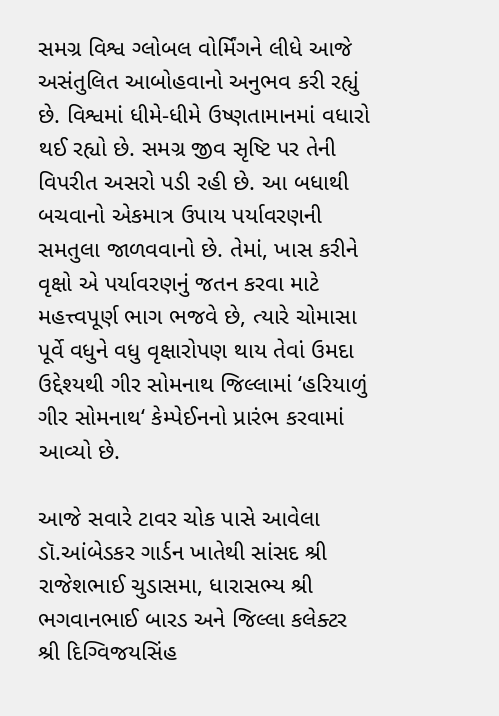સમગ્ર વિશ્વ ગ્લોબલ વોર્મિંગને લીધે આજે અસંતુલિત આબોહવાનો અનુભવ કરી રહ્યું છે. વિશ્વમાં ધીમે-ધીમે ઉષ્ણતામાનમાં વધારો થઈ રહ્યો છે. સમગ્ર જીવ સૃષ્ટિ પર તેની વિપરીત અસરો પડી રહી છે. આ બધાથી બચવાનો એકમાત્ર ઉપાય પર્યાવરણની સમતુલા જાળવવાનો છે. તેમાં, ખાસ કરીને વૃક્ષો એ પર્યાવરણનું જતન કરવા માટે મહત્ત્વપૂર્ણ ભાગ ભજવે છે, ત્યારે ચોમાસા પૂર્વે વધુને વધુ વૃક્ષારોપણ થાય તેવાં ઉમદા ઉદ્દેશ્યથી ગીર સોમનાથ જિલ્લામાં ‘હરિયાળું ગીર સોમનાથ‘ કેમ્પેઈનનો પ્રારંભ કરવામાં આવ્યો છે.

આજે સવારે ટાવર ચોક પાસે આવેલા ડૉ.આંબેડકર ગાર્ડન ખાતેથી સાંસદ શ્રી રાજેશભાઈ ચુડાસમા, ધારાસભ્ય શ્રી ભગવાનભાઈ બારડ અને જિલ્લા કલેક્ટર શ્રી દિગ્વિજયસિંહ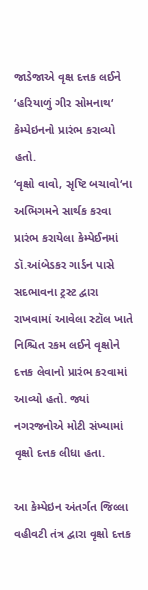જાડેજાએ વૃક્ષ દત્તક લઈને ‘હરિયાળું ગીર સોમનાથ‘ કેમ્પેઇનનો પ્રારંભ કરાવ્યો હતો.
‘વૃક્ષો વાવો, સૃષ્ટિ બચાવો‘ના અભિગમને સાર્થક કરવા પ્રારંભ કરાયેલા કેમ્પેઈનમાં ડૉ.આંબેડકર ગાર્ડન પાસે સદભાવના ટ્રસ્ટ દ્વારા રાખવામાં આવેલા સ્ટૉલ ખાતે નિશ્ચિત રકમ લઈને વૃક્ષોને દત્તક લેવાનો પ્રારંભ કરવામાં આવ્યો હતો. જ્યાં નગરજનોએ મોટી સંખ્યામાં વૃક્ષો દત્તક લીધા હતા.

આ કેમ્પેઇન અંતર્ગત જિલ્લા વહીવટી તંત્ર દ્વારા વૃક્ષો દત્તક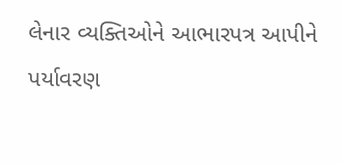લેનાર વ્યક્તિઓને આભારપત્ર આપીને પર્યાવરણ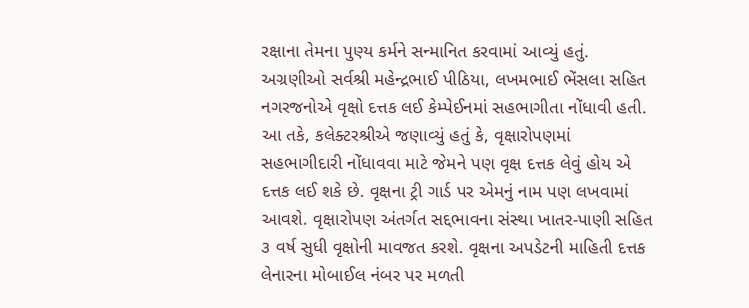રક્ષાના તેમના પુણ્ય કર્મને સન્માનિત કરવામાં આવ્યું હતું. અગ્રણીઓ સર્વશ્રી મહેન્દ્રભાઈ પીઠિયા, લખમભાઈ ભેંસલા સહિત નગરજનોએ વૃક્ષો દત્તક લઈ કેમ્પેઈનમાં સહભાગીતા નોંધાવી હતી.
આ તકે, કલેક્ટરશ્રીએ જણાવ્યું હતું કે, વૃક્ષારોપણમાં સહભાગીદારી નોંધાવવા માટે જેમને પણ વૃક્ષ દત્તક લેવું હોય એ દત્તક લઈ શકે છે. વૃક્ષના ટ્રી ગાર્ડ પર એમનું નામ પણ લખવામાં આવશે. વૃક્ષારોપણ અંતર્ગત સદ્દભાવના સંસ્થા ખાતર-પાણી સહિત ૩ વર્ષ સુધી વૃક્ષોની માવજત કરશે. વૃક્ષના અપડેટની માહિતી દત્તક લેનારના મોબાઈલ નંબર પર મળતી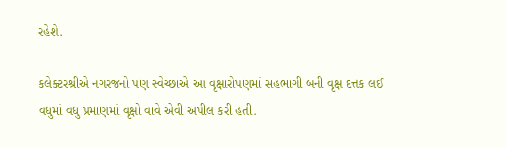રહેશે.

કલેક્ટરશ્રીએ નગરજનો પણ સ્વેચ્છાએ આ વૃક્ષારોપણમાં સહભાગી બની વૃક્ષ દત્તક લઈ વધુમાં વધુ પ્રમાણમાં વૃક્ષો વાવે એવી અપીલ કરી હતી.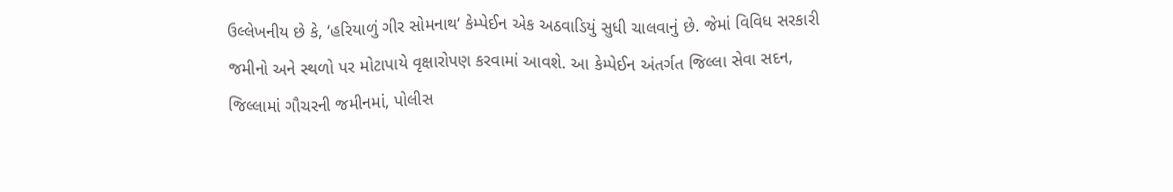ઉલ્લેખનીય છે કે, ‘હરિયાળું ગીર સોમનાથ‘ કેમ્પેઈન એક અઠવાડિયું સુધી ચાલવાનું છે. જેમાં વિવિધ સરકારી જમીનો અને સ્થળો પર મોટાપાયે વૃક્ષારોપણ કરવામાં આવશે. આ કેમ્પેઈન અંતર્ગત જિલ્લા સેવા સદન, જિલ્લામાં ગૌચરની જમીનમાં, પોલીસ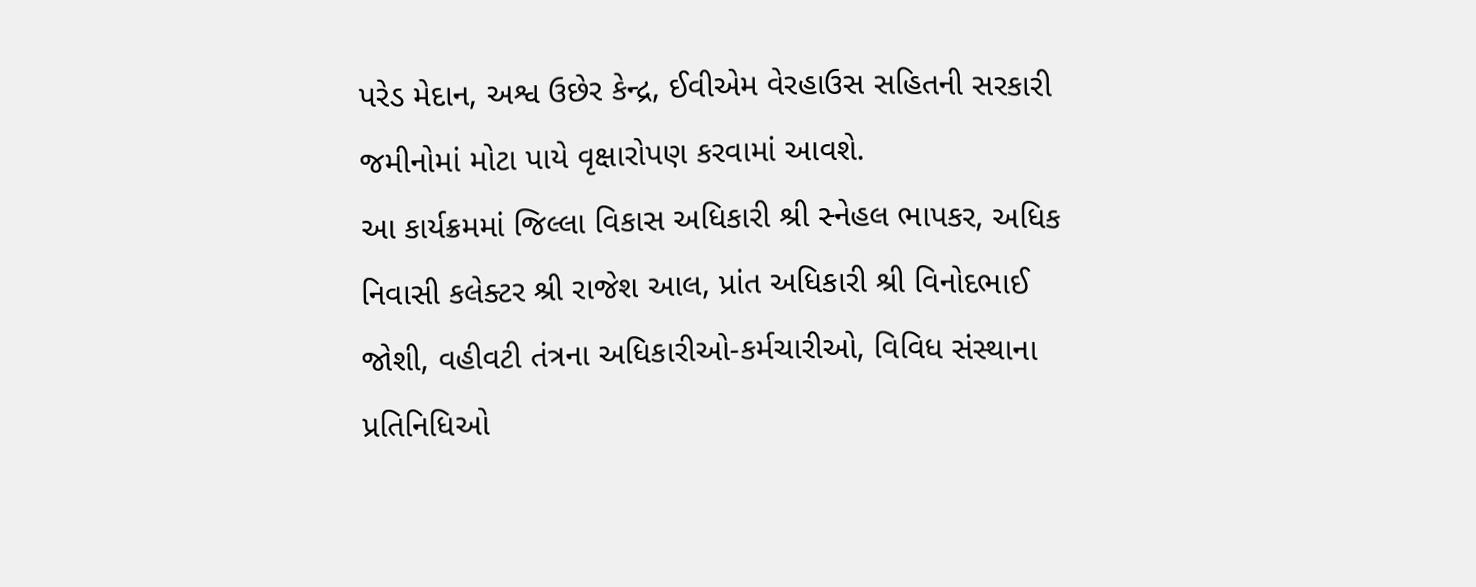પરેડ મેદાન, અશ્વ ઉછેર કેન્દ્ર, ઈવીએમ વેરહાઉસ સહિતની સરકારી જમીનોમાં મોટા પાયે વૃક્ષારોપણ કરવામાં આવશે.
આ કાર્યક્રમમાં જિલ્લા વિકાસ અધિકારી શ્રી સ્નેહલ ભાપકર, અધિક નિવાસી કલેક્ટર શ્રી રાજેશ આલ, પ્રાંત અધિકારી શ્રી વિનોદભાઈ જોશી, વહીવટી તંત્રના અધિકારીઓ-કર્મચારીઓ, વિવિધ સંસ્થાના પ્રતિનિધિઓ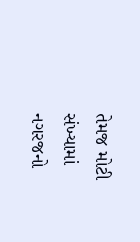તેમજ મોટી સંખ્યામાં નગરજનો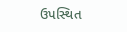ઉપસ્થિત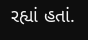રહ્યાં હતાં.